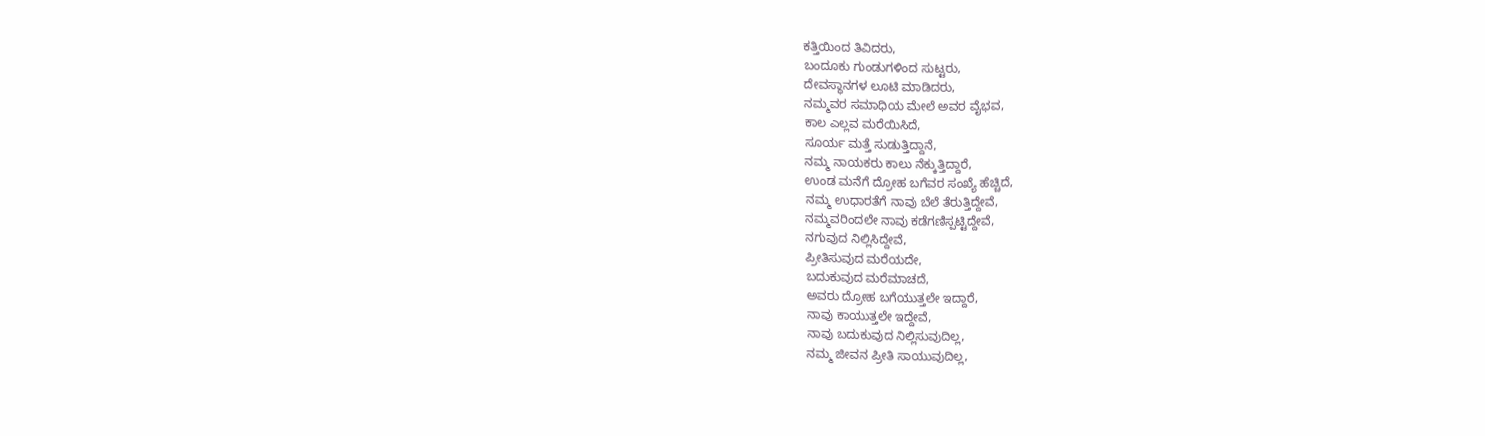ಕತ್ತಿಯಿಂದ ತಿವಿದರು,
ಬಂದೂಕು ಗುಂಡುಗಳಿಂದ ಸುಟ್ಟರು,
ದೇವಸ್ಥಾನಗಳ ಲೂಟಿ ಮಾಡಿದರು,
ನಮ್ಮವರ ಸಮಾಧಿಯ ಮೇಲೆ ಅವರ ವೈಭವ,
ಕಾಲ ಎಲ್ಲವ ಮರೆಯಿಸಿದೆ,
ಸೂರ್ಯ ಮತ್ತೆ ಸುಡುತ್ತಿದ್ದಾನೆ,
ನಮ್ಮ ನಾಯಕರು ಕಾಲು ನೆಕ್ಕುತ್ತಿದ್ದಾರೆ,
ಉಂಡ ಮನೆಗೆ ದ್ರೋಹ ಬಗೆವರ ಸಂಖ್ಯೆ ಹೆಚ್ಚಿದೆ,
ನಮ್ಮ ಉಧಾರತೆಗೆ ನಾವು ಬೆಲೆ ತೆರುತ್ತಿದ್ದೇವೆ,
ನಮ್ಮವರಿಂದಲೇ ನಾವು ಕಡೆಗಣಿಸ್ಪಟ್ಟಿದ್ದೇವೆ,
ನಗುವುದ ನಿಲ್ಲಿಸಿದ್ದೇವೆ,
ಪ್ರೀತಿಸುವುದ ಮರೆಯದೇ,
ಬದುಕುವುದ ಮರೆಮಾಚದೆ,
ಅವರು ದ್ರೋಹ ಬಗೆಯುತ್ತಲೇ ಇದ್ದಾರೆ,
ನಾವು ಕಾಯುತ್ತಲೇ ಇದ್ದೇವೆ,
ನಾವು ಬದುಕುವುದ ನಿಲ್ಲಿಸುವುದಿಲ್ಲ,
ನಮ್ಮ ಜೀವನ ಪ್ರೀತಿ ಸಾಯುವುದಿಲ್ಲ,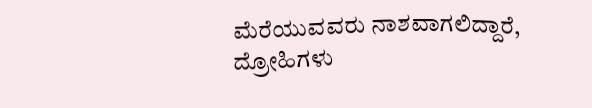ಮೆರೆಯುವವರು ನಾಶವಾಗಲಿದ್ದಾರೆ,
ದ್ರೋಹಿಗಳು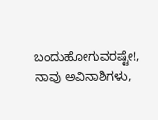ಬಂದುಹೋಗುವರಷ್ಟೇ!,
ನಾವು ಅವಿನಾಶಿಗಳು,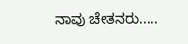ನಾವು ಚೇತನರು.....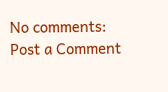No comments:
Post a Comment